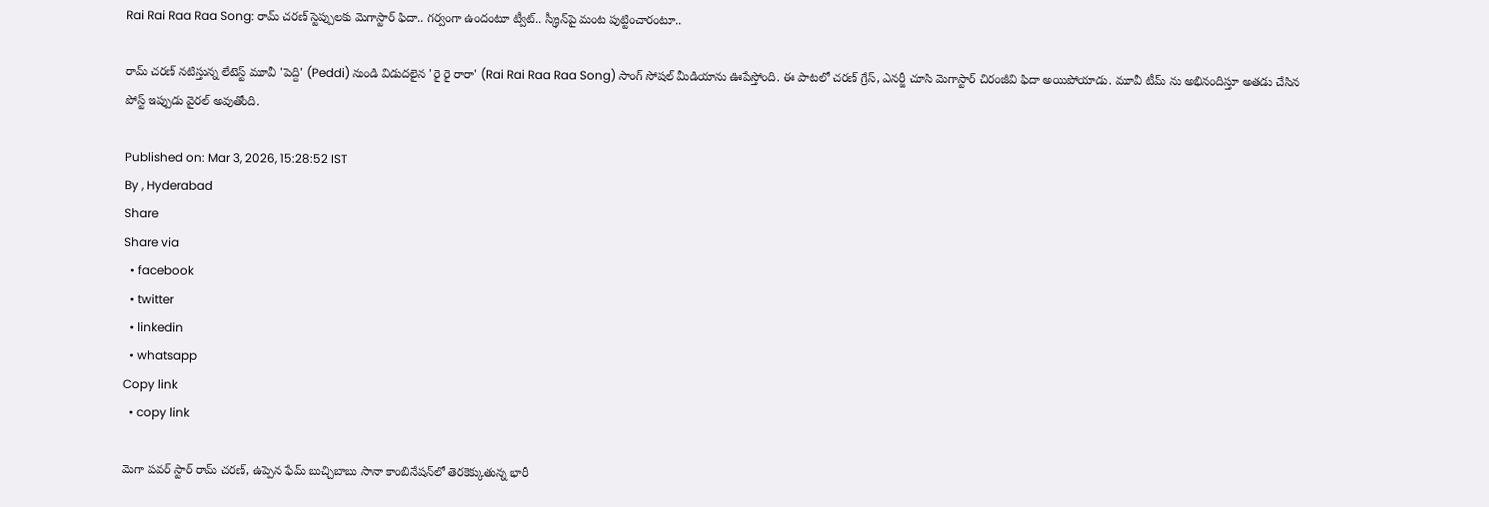Rai Rai Raa Raa Song: రామ్ చరణ్ స్టెప్పులకు మెగాస్టార్ ఫిదా.. గర్వంగా ఉందంటూ ట్వీట్.. స్క్రీన్‌పై మంట పుట్టించారంటూ..

రామ్ చరణ్ నటిస్తున్న లేటెస్ట్ మూవీ 'పెద్ది' (Peddi) నుండి విడుదలైన 'రై రై రారా' (Rai Rai Raa Raa Song) సాంగ్ సోషల్ మీడియాను ఊపేస్తోంది. ఈ పాటలో చరణ్ గ్రేస్, ఎనర్జీ చూసి మెగాస్టార్ చిరంజీవి ఫిదా అయిపోయాడు. మూవీ టీమ్ ను అభినందిస్తూ అతడు చేసిన పోస్ట్ ఇప్పుడు వైరల్ అవుతోంది.

Published on: Mar 3, 2026, 15:28:52 IST
By , Hyderabad
Share
Share via
  • facebook
  • twitter
  • linkedin
  • whatsapp
Copy link
  • copy link

మెగా పవర్ స్టార్ రామ్ చరణ్, ఉప్పెన ఫేమ్ బుచ్చిబాబు సానా కాంబినేషన్‌లో తెరకెక్కుతున్న భారీ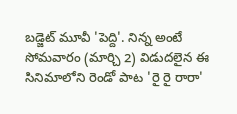బడ్జెట్ మూవీ 'పెద్ది'. నిన్న అంటే సోమవారం (మార్చి 2) విడుదలైన ఈ సినిమాలోని రెండో పాట 'రై రై రారా'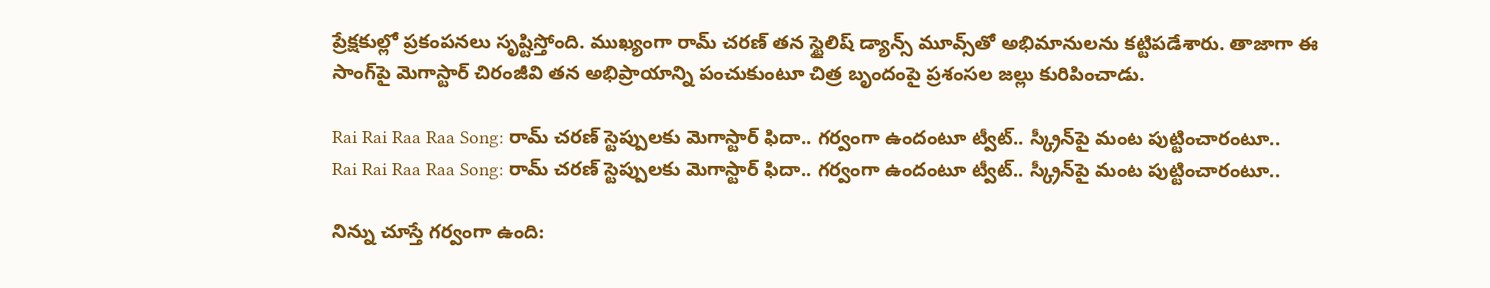ప్రేక్షకుల్లో ప్రకంపనలు సృష్టిస్తోంది. ముఖ్యంగా రామ్ చరణ్ తన స్టైలిష్ డ్యాన్స్ మూవ్స్‌తో అభిమానులను కట్టిపడేశారు. తాజాగా ఈ సాంగ్‌పై మెగాస్టార్ చిరంజీవి తన అభిప్రాయాన్ని పంచుకుంటూ చిత్ర బృందంపై ప్రశంసల జల్లు కురిపించాడు.

Rai Rai Raa Raa Song: రామ్ చరణ్ స్టెప్పులకు మెగాస్టార్ ఫిదా.. గర్వంగా ఉందంటూ ట్వీట్.. స్క్రీన్‌పై మంట పుట్టించారంటూ..
Rai Rai Raa Raa Song: రామ్ చరణ్ స్టెప్పులకు మెగాస్టార్ ఫిదా.. గర్వంగా ఉందంటూ ట్వీట్.. స్క్రీన్‌పై మంట పుట్టించారంటూ..

నిన్ను చూస్తే గర్వంగా ఉంది: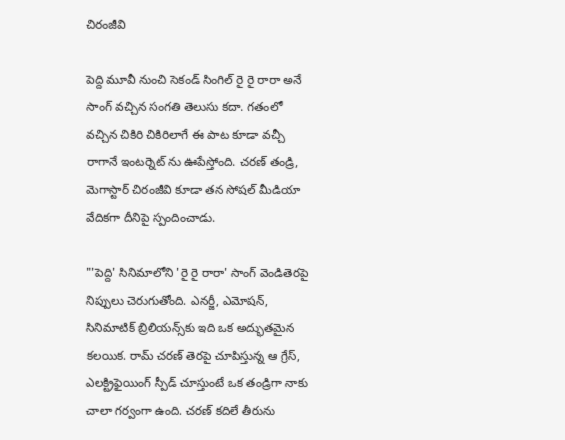చిరంజీవి

పెద్ది మూవీ నుంచి సెకండ్ సింగిల్ రై రై రారా అనే సాంగ్ వచ్చిన సంగతి తెలుసు కదా. గతంలో వచ్చిన చికిరి చికిరిలాగే ఈ పాట కూడా వచ్చీ రాగానే ఇంటర్నెట్ ను ఊపేస్తోంది. చరణ్ తండ్రి, మెగాస్టార్ చిరంజీవి కూడా తన సోషల్ మీడియా వేదికగా దీనిపై స్పందించాడు.

"'పెద్ది' సినిమాలోని 'రై రై రారా' సాంగ్ వెండితెరపై నిప్పులు చెరుగుతోంది. ఎనర్జీ, ఎమోషన్, సినిమాటిక్ బ్రిలియన్స్‌కు ఇది ఒక అద్భుతమైన కలయిక. రామ్ చరణ్ తెరపై చూపిస్తున్న ఆ గ్రేస్, ఎలక్ట్రిఫైయింగ్ స్పీడ్ చూస్తుంటే ఒక తండ్రిగా నాకు చాలా గర్వంగా ఉంది. చరణ్ కదిలే తీరును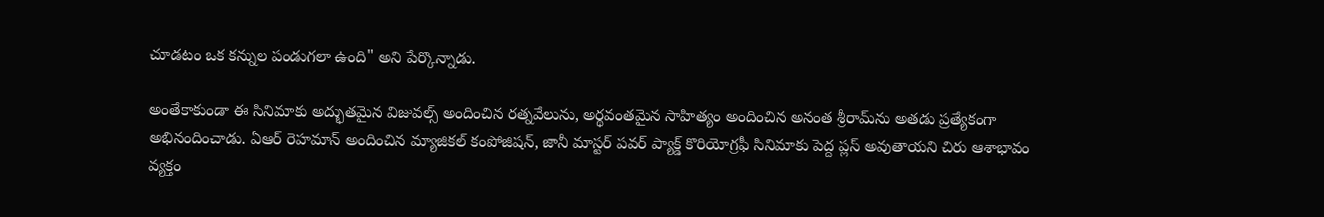చూడటం ఒక కన్నుల పండుగలా ఉంది" అని పేర్కొన్నాడు.

అంతేకాకుండా ఈ సినిమాకు అద్భుతమైన విజువల్స్ అందించిన రత్నవేలును, అర్థవంతమైన సాహిత్యం అందించిన అనంత శ్రీరామ్‌ను అతడు ప్రత్యేకంగా అభినందించాడు. ఏఆర్ రెహమాన్ అందించిన మ్యాజికల్ కంపోజిషన్, జానీ మాస్టర్ పవర్ ప్యాక్డ్ కొరియోగ్రఫీ సినిమాకు పెద్ద ప్లస్ అవుతాయని చిరు ఆశాభావం వ్యక్తం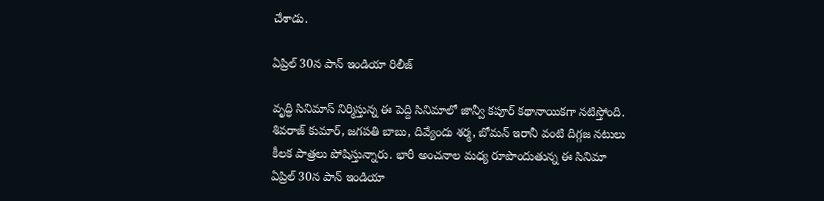చేశాడు.

ఏప్రిల్ 30న పాన్ ఇండియా రిలీజ్

వృద్ధి సినిమాస్ నిర్మిస్తున్న ఈ పెద్ది సినిమాలో జాన్వీ కపూర్ కథానాయికగా నటిస్తోంది. శివరాజ్ కుమార్, జగపతి బాబు, దివ్యేందు శర్మ, బోమన్ ఇరానీ వంటి దిగ్గజ నటులు కీలక పాత్రలు పోషిస్తున్నారు. భారీ అంచనాల మధ్య రూపొందుతున్న ఈ సినిమా ఏప్రిల్ 30న పాన్ ఇండియా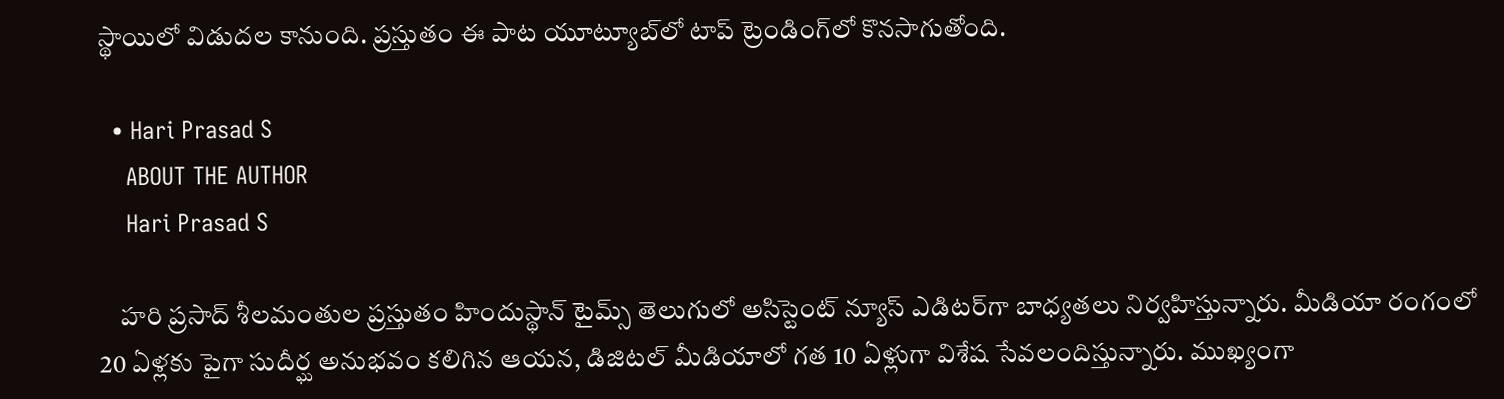స్థాయిలో విడుదల కానుంది. ప్రస్తుతం ఈ పాట యూట్యూబ్‌లో టాప్ ట్రెండింగ్‌లో కొనసాగుతోంది.

  • Hari Prasad S
    ABOUT THE AUTHOR
    Hari Prasad S

    హరి ప్రసాద్ శీలమంతుల ప్రస్తుతం హిందుస్థాన్ టైమ్స్ తెలుగులో అసిస్టెంట్ న్యూస్ ఎడిటర్‌గా బాధ్యతలు నిర్వహిస్తున్నారు. మీడియా రంగంలో 20 ఏళ్లకు పైగా సుదీర్ఘ అనుభవం కలిగిన ఆయన, డిజిటల్ మీడియాలో గత 10 ఏళ్లుగా విశేష సేవలందిస్తున్నారు. ముఖ్యంగా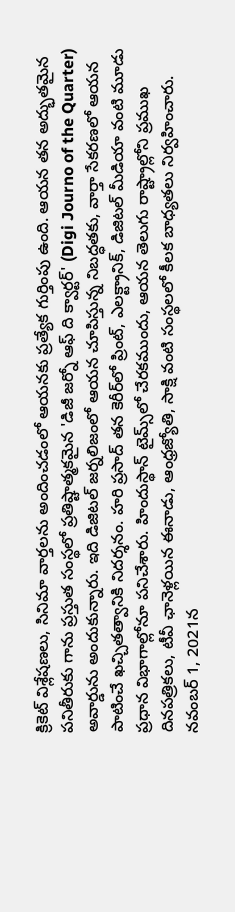క్రికెట్ విశ్లేషణలు, సినిమా వార్తలను అందించడంలో ఆయనకు ప్రత్యేక గుర్తింపు ఉంది. ఆయన తన అద్భుతమైన పనితీరుకు గాను ప్రస్తుత సంస్థలో ప్రతిష్టాత్మకమైన 'డిజీ జర్నో ఆఫ్ ది క్వార్టర్' (Digi Journo of the Quarter) అవార్డును అందుకున్నారు. ఇది డిజిటల్ జర్నలిజంలో ఆయన చూపిస్తున్న నిబద్ధతకు, వార్తా సేకరణలో ఆయన పాటించే ఖచ్చితత్వానికి నిదర్శనం. హరి ప్రసాద్ తన కెరీర్‌లో ప్రింట్, ఎలక్ట్రానిక్, డిజిటల్ మీడియా వంటి మూడు ప్రధాన విభాగాల్లోనూ పనిచేశారు. హిందుస్థాన్ టైమ్స్‌లో చేరకముందు, ఆయన తెలుగు రాష్ట్రాల్లోని ప్రముఖ దినపత్రికలు, టీవీ ఛానెళ్లయిన ఈనాడు, ఆంధ్రజ్యోతి, సాక్షి వంటి సంస్థలలో కీలక బాధ్యతలు నిర్వహించారు. నవంబర్ 1, 2021న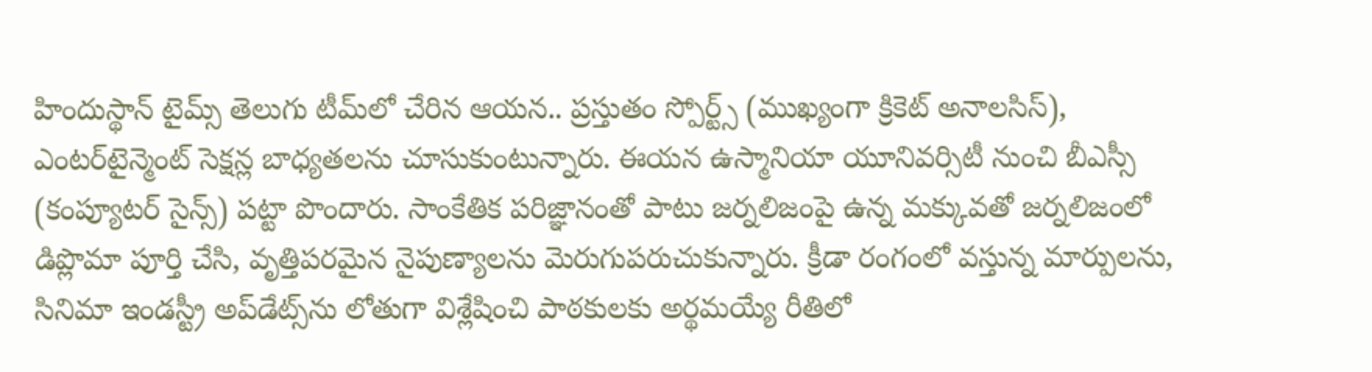హిందుస్థాన్ టైమ్స్ తెలుగు టీమ్‌లో చేరిన ఆయన.. ప్రస్తుతం స్పోర్ట్స్ (ముఖ్యంగా క్రికెట్ అనాలసిస్), ఎంటర్‌టైన్మెంట్ సెక్షన్ల బాధ్యతలను చూసుకుంటున్నారు. ఈయన ఉస్మానియా యూనివర్సిటీ నుంచి బీఎస్సీ (కంప్యూటర్ సైన్స్) పట్టా పొందారు. సాంకేతిక పరిజ్ఞానంతో పాటు జర్నలిజంపై ఉన్న మక్కువతో జర్నలిజంలో డిప్లొమా పూర్తి చేసి, వృత్తిపరమైన నైపుణ్యాలను మెరుగుపరుచుకున్నారు. క్రీడా రంగంలో వస్తున్న మార్పులను, సినిమా ఇండస్ట్రీ అప్‌డేట్స్‌ను లోతుగా విశ్లేషించి పాఠకులకు అర్థమయ్యే రీతిలో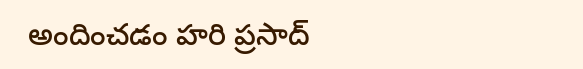అందించడం హరి ప్రసాద్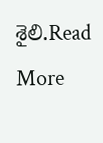శైలి.Read More